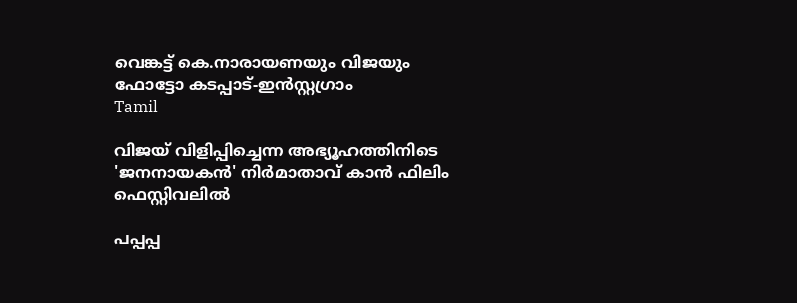വെങ്കട്ട് കെ.നാരായണയും വിജയും ഫോട്ടോ കടപ്പാട്-ഇൻസ്റ്റഗ്രാം
Tamil

വിജയ് വിളിപ്പിച്ചെന്ന അഭ്യൂഹത്തിനിടെ 'ജനനായകൻ' നിർമാതാവ് കാന്‍ ഫിലിം ഫെസ്റ്റിവലില്‍

പപ്പപ്പ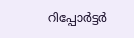റിപ്പോര്‍ട്ടര്‍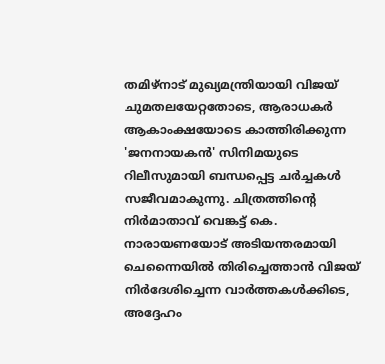തമിഴ്നാട് മുഖ്യമന്ത്രിയായി വിജയ് ചുമതലയേറ്റതോടെ, ആരാധകര്‍ ആകാംക്ഷയോടെ കാത്തിരിക്കുന്ന 'ജനനായകന്‍' സിനിമയുടെ റിലീസുമായി ബന്ധപ്പെട്ട ചര്‍ച്ചകള്‍ സജീവമാകുന്നു. ചിത്രത്തിന്റെ നിർമാതാവ് വെങ്കട്ട് കെ. നാരായണയോട് അടിയന്തരമായി ചെന്നൈയില്‍ തിരിച്ചെത്താന്‍ വിജയ് നിര്‍ദേശിച്ചെന്ന വാര്‍ത്തകള്‍ക്കിടെ, അദ്ദേഹം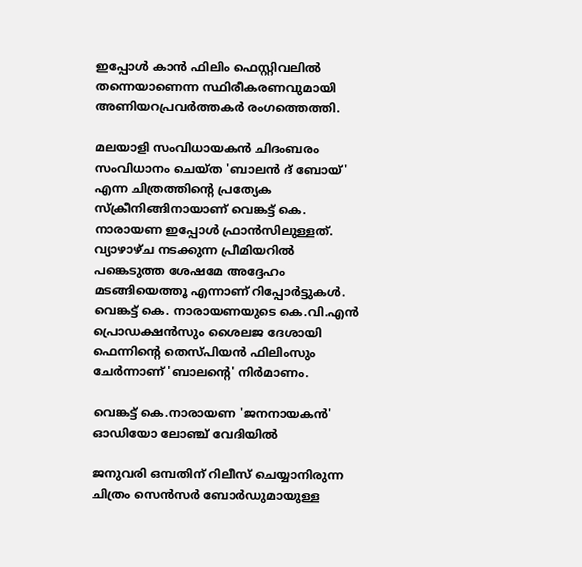ഇപ്പോള്‍ കാന്‍ ഫിലിം ഫെസ്റ്റിവലില്‍ തന്നെയാണെന്ന സ്ഥിരീകരണവുമായി അണിയറപ്രവര്‍ത്തകര്‍ രംഗത്തെത്തി.

മലയാളി സംവിധായകന്‍ ചിദംബരം സംവിധാനം ചെയ്ത 'ബാലന്‍ ദ് ബോയ്' എന്ന ചിത്രത്തിന്റെ പ്രത്യേക സ്‌ക്രീനിങ്ങിനായാണ് വെങ്കട്ട് കെ. നാരായണ ഇപ്പോള്‍ ഫ്രാന്‍സിലുള്ളത്. വ്യാഴാഴ്ച നടക്കുന്ന പ്രീമിയറില്‍ പങ്കെടുത്ത ശേഷമേ അദ്ദേഹം മടങ്ങിയെത്തൂ എന്നാണ് റിപ്പോര്‍ട്ടുകള്‍. വെങ്കട്ട് കെ. നാരായണയുടെ കെ.വി.എൻ പ്രൊഡക്ഷൻസും ശൈലജ ദേശായി ഫെന്നിന്റെ തെസ്പിയൻ ഫിലിംസും ചേർന്നാണ് 'ബാലന്റെ' നിർമാണം.

വെങ്കട്ട് കെ.നാരായണ 'ജനനായകൻ' ഓഡിയോ ലോഞ്ച് വേദിയിൽ

ജനുവരി ഒമ്പതിന് റിലീസ് ചെയ്യാനിരുന്ന ചിത്രം സെന്‍സര്‍ ബോര്‍ഡുമായുള്ള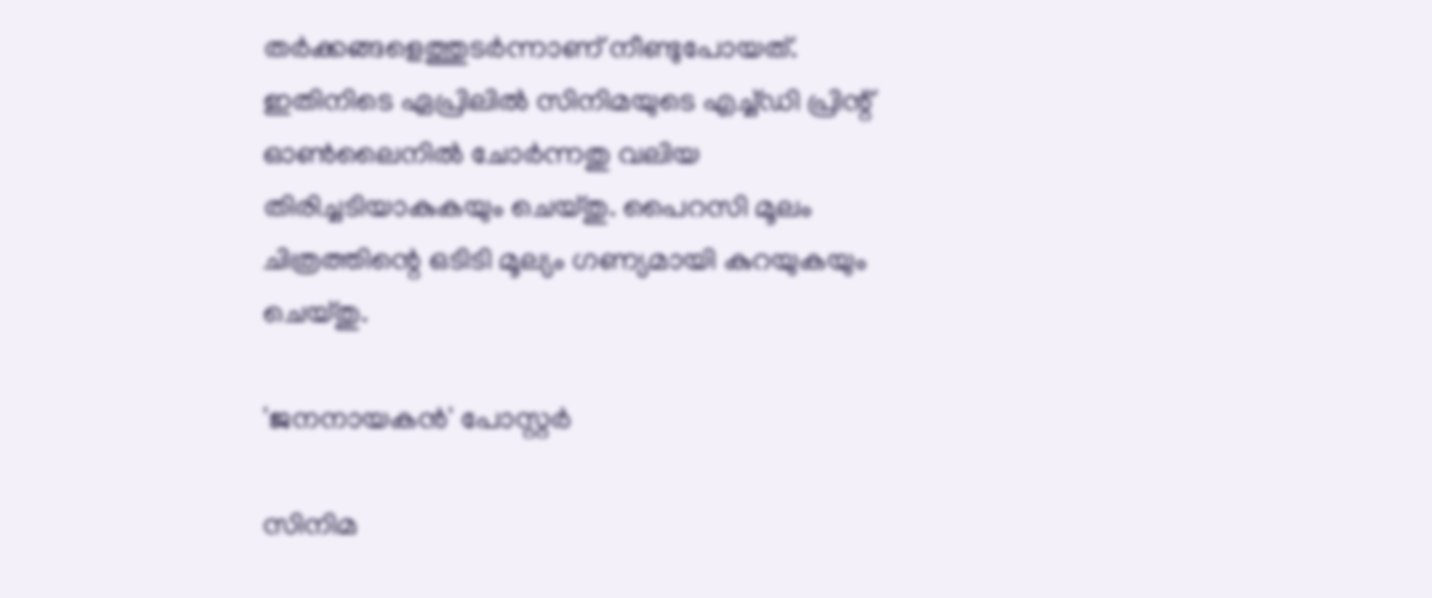തര്‍ക്കങ്ങളെത്തുടര്‍ന്നാണ് നീണ്ടുപോയത്. ഇതിനിടെ ഏപ്രിലില്‍ സിനിമയുടെ എച്ച്ഡി പ്രിന്റ് ഓണ്‍ലൈനില്‍ ചോര്‍ന്നതു വലിയ തിരിച്ചടിയാകുകയും ചെയ്തു. പൈറസി മൂലം ചിത്രത്തിന്റെ ഒടിടി മൂല്യം ഗണ്യമായി കുറയുകയും ചെയ്തു.

'ജനനായകൻ' പോസ്റ്റർ

സിനിമ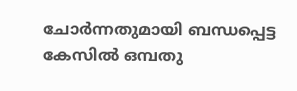ചോര്‍ന്നതുമായി ബന്ധപ്പെട്ട കേസില്‍ ഒമ്പതു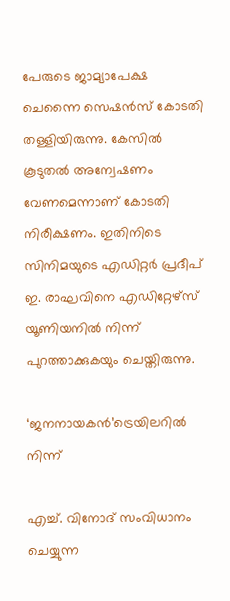പേരുടെ ജാമ്യാപേക്ഷ ചെന്നൈ സെഷന്‍സ് കോടതി തള്ളിയിരുന്നു. കേസില്‍ കൂടുതല്‍ അന്വേഷണം വേണമെന്നാണ് കോടതി നിരീക്ഷണം. ഇതിനിടെ സിനിമയുടെ എഡിറ്റര്‍ പ്രദീപ് ഇ. രാഘവിനെ എഡിറ്റേഴ്‌സ് യൂണിയനില്‍ നിന്ന് പുറത്താക്കുകയും ചെയ്തിരുന്നു.

‘ജനനായകൻ’ട്രെയിലറിൽ നിന്ന്

എച്ച്. വിനോദ് സംവിധാനം ചെയ്യുന്ന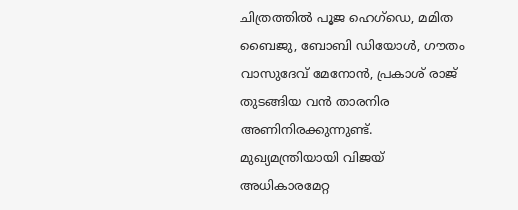ചിത്രത്തില്‍ പൂജ ഹെഗ്ഡെ, മമിത ബൈജു, ബോബി ഡിയോള്‍, ഗൗതം വാസുദേവ് മേനോന്‍, പ്രകാശ് രാജ് തുടങ്ങിയ വന്‍ താരനിര അണിനിരക്കുന്നുണ്ട്. മുഖ്യമന്ത്രിയായി വിജയ് അധികാരമേറ്റ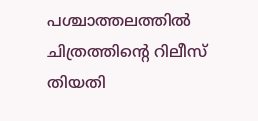പശ്ചാത്തലത്തില്‍ ചിത്രത്തിന്റെ റിലീസ് തിയതി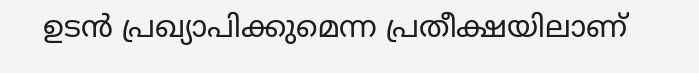ഉടന്‍ പ്രഖ്യാപിക്കുമെന്ന പ്രതീക്ഷയിലാണ്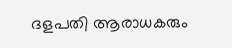ദളപതി ആരാധകരും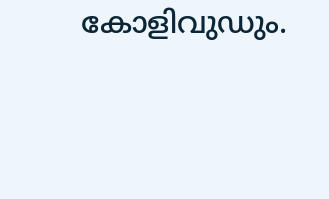കോളിവുഡും.